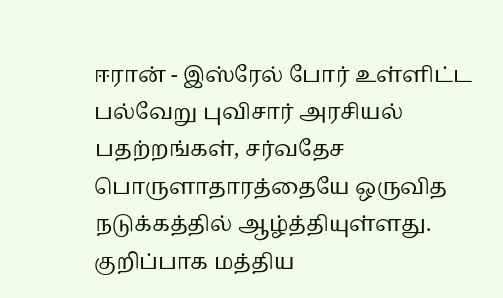ஈரான் - இஸ்ரேல் போர் உள்ளிட்ட பல்வேறு புவிசார் அரசியல் பதற்றங்கள், சர்வதேச பொருளாதாரத்தையே ஒருவித நடுக்கத்தில் ஆழ்த்தியுள்ளது. குறிப்பாக மத்திய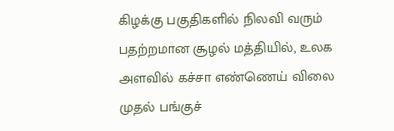கிழக்கு பகுதிகளில் நிலவி வரும் பதற்றமான சூழல் மத்தியில், உலக அளவில் கச்சா எண்ணெய் விலை முதல் பங்குச்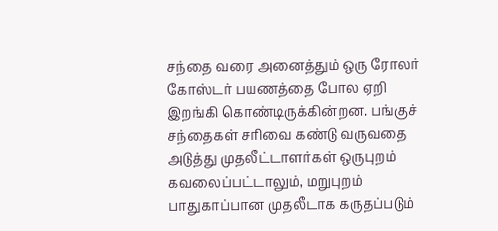சந்தை வரை அனைத்தும் ஒரு ரோலர் கோஸ்டர் பயணத்தை போல ஏறி இறங்கி கொண்டிருக்கின்றன. பங்குச் சந்தைகள் சரிவை கண்டு வருவதை அடுத்து முதலீட்டாளர்கள் ஒருபுறம் கவலைப்பட்டாலும், மறுபுறம் பாதுகாப்பான முதலீடாக கருதப்படும்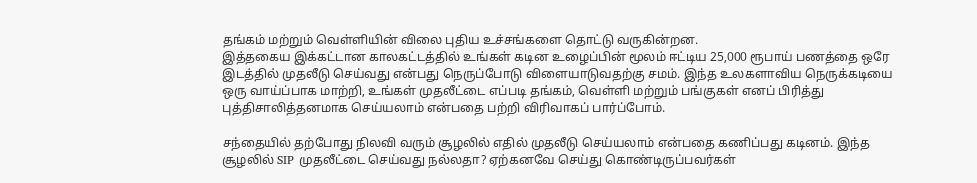தங்கம் மற்றும் வெள்ளியின் விலை புதிய உச்சங்களை தொட்டு வருகின்றன.
இத்தகைய இக்கட்டான காலகட்டத்தில் உங்கள் கடின உழைப்பின் மூலம் ஈட்டிய 25,000 ரூபாய் பணத்தை ஒரே இடத்தில் முதலீடு செய்வது என்பது நெருப்போடு விளையாடுவதற்கு சமம். இந்த உலகளாவிய நெருக்கடியை ஒரு வாய்ப்பாக மாற்றி, உங்கள் முதலீட்டை எப்படி தங்கம், வெள்ளி மற்றும் பங்குகள் எனப் பிரித்து புத்திசாலித்தனமாக செய்யலாம் என்பதை பற்றி விரிவாகப் பார்ப்போம்.

சந்தையில் தற்போது நிலவி வரும் சூழலில் எதில் முதலீடு செய்யலாம் என்பதை கணிப்பது கடினம். இந்த சூழலில் SIP முதலீட்டை செய்வது நல்லதா? ஏற்கனவே செய்து கொண்டிருப்பவர்கள்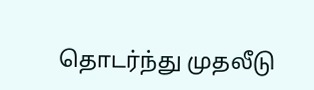தொடர்ந்து முதலீடு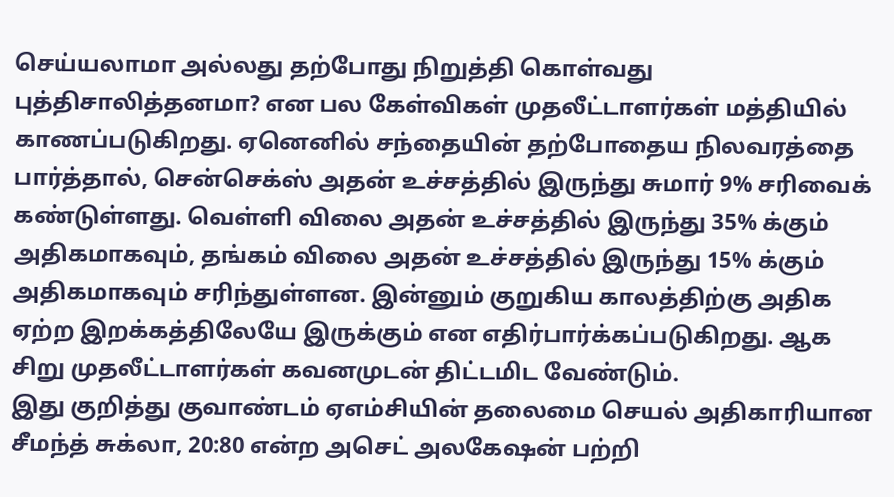செய்யலாமா அல்லது தற்போது நிறுத்தி கொள்வது புத்திசாலித்தனமா? என பல கேள்விகள் முதலீட்டாளர்கள் மத்தியில் காணப்படுகிறது. ஏனெனில் சந்தையின் தற்போதைய நிலவரத்தை பார்த்தால், சென்செக்ஸ் அதன் உச்சத்தில் இருந்து சுமார் 9% சரிவைக் கண்டுள்ளது. வெள்ளி விலை அதன் உச்சத்தில் இருந்து 35% க்கும் அதிகமாகவும், தங்கம் விலை அதன் உச்சத்தில் இருந்து 15% க்கும் அதிகமாகவும் சரிந்துள்ளன. இன்னும் குறுகிய காலத்திற்கு அதிக ஏற்ற இறக்கத்திலேயே இருக்கும் என எதிர்பார்க்கப்படுகிறது. ஆக சிறு முதலீட்டாளர்கள் கவனமுடன் திட்டமிட வேண்டும்.
இது குறித்து குவாண்டம் ஏஎம்சியின் தலைமை செயல் அதிகாரியான சீமந்த் சுக்லா, 20:80 என்ற அசெட் அலகேஷன் பற்றி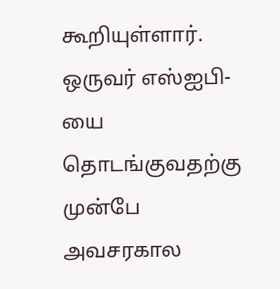கூறியுள்ளார். ஒருவர் எஸ்ஐபி-யை தொடங்குவதற்கு முன்பே அவசரகால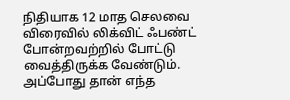நிதியாக 12 மாத செலவை விரைவில் லிக்விட் ஃபண்ட் போன்றவற்றில் போட்டு வைத்திருக்க வேண்டும். அப்போது தான் எந்த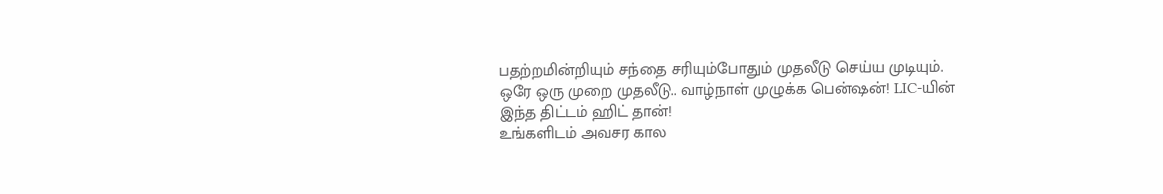பதற்றமின்றியும் சந்தை சரியும்போதும் முதலீடு செய்ய முடியும்.
ஒரே ஒரு முறை முதலீடு.. வாழ்நாள் முழுக்க பென்ஷன்! LIC-யின் இந்த திட்டம் ஹிட் தான்!
உங்களிடம் அவசர கால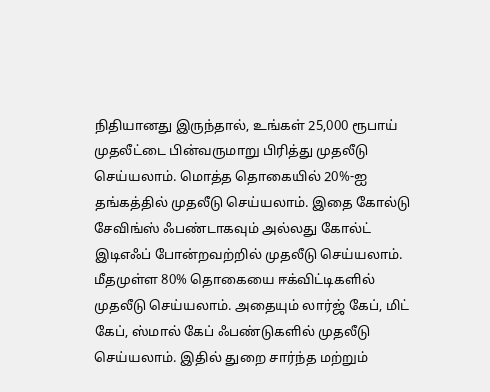நிதியானது இருந்தால், உங்கள் 25,000 ரூபாய் முதலீட்டை பின்வருமாறு பிரித்து முதலீடு செய்யலாம். மொத்த தொகையில் 20%-ஐ தங்கத்தில் முதலீடு செய்யலாம். இதை கோல்டு சேவிங்ஸ் ஃபண்டாகவும் அல்லது கோல்ட் இடிஎஃப் போன்றவற்றில் முதலீடு செய்யலாம். மீதமுள்ள 80% தொகையை ஈக்விட்டிகளில் முதலீடு செய்யலாம். அதையும் லார்ஜ் கேப், மிட் கேப், ஸ்மால் கேப் ஃபண்டுகளில் முதலீடு செய்யலாம். இதில் துறை சார்ந்த மற்றும்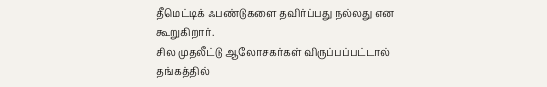தீமெட்டிக் ஃபண்டுகளை தவிர்ப்பது நல்லது என கூறுகிறார்.
சில முதலீட்டு ஆலோசகர்கள் விருப்பப்பட்டால் தங்கத்தில்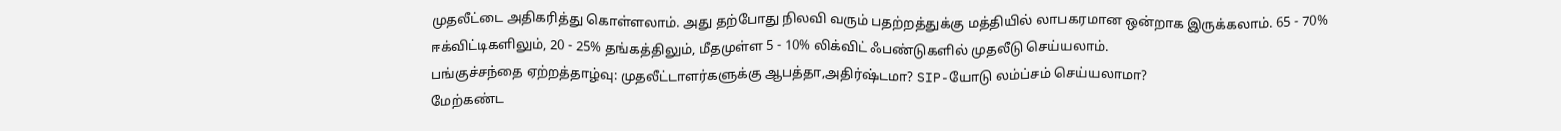முதலீட்டை அதிகரித்து கொள்ளலாம். அது தற்போது நிலவி வரும் பதற்றத்துக்கு மத்தியில் லாபகரமான ஒன்றாக இருக்கலாம். 65 - 70% ஈக்விட்டிகளிலும், 20 - 25% தங்கத்திலும், மீதமுள்ள 5 - 10% லிக்விட் ஃபண்டுகளில் முதலீடு செய்யலாம்.
பங்குச்சந்தை ஏற்றத்தாழ்வு: முதலீட்டாளர்களுக்கு ஆபத்தா,அதிர்ஷ்டமா? SIP-யோடு லம்ப்சம் செய்யலாமா?
மேற்கண்ட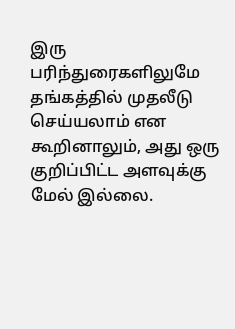இரு பரிந்துரைகளிலுமே தங்கத்தில் முதலீடு செய்யலாம் என கூறினாலும், அது ஒரு குறிப்பிட்ட அளவுக்கு மேல் இல்லை.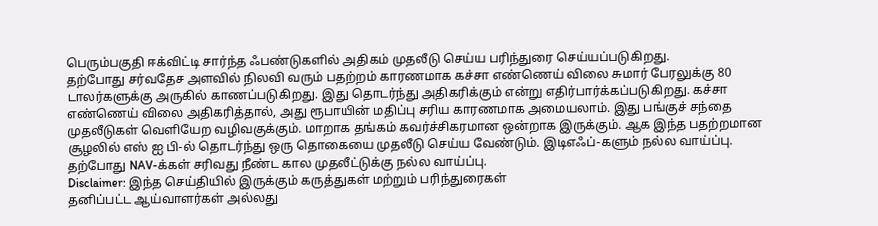பெரும்பகுதி ஈக்விட்டி சார்ந்த ஃபண்டுகளில் அதிகம் முதலீடு செய்ய பரிந்துரை செய்யப்படுகிறது.
தற்போது சர்வதேச அளவில் நிலவி வரும் பதற்றம் காரணமாக கச்சா எண்ணெய் விலை சுமார் பேரலுக்கு 80 டாலர்களுக்கு அருகில் காணப்படுகிறது. இது தொடர்ந்து அதிகரிக்கும் என்று எதிர்பார்க்கப்படுகிறது. கச்சா எண்ணெய் விலை அதிகரித்தால், அது ரூபாயின் மதிப்பு சரிய காரணமாக அமையலாம். இது பங்குச் சந்தை முதலீடுகள் வெளியேற வழிவகுக்கும். மாறாக தங்கம் கவர்ச்சிகரமான ஒன்றாக இருக்கும். ஆக இந்த பதற்றமான சூழலில் எஸ் ஐ பி-ல் தொடர்ந்து ஒரு தொகையை முதலீடு செய்ய வேண்டும். இடிஎஃப்-களும் நல்ல வாய்ப்பு. தற்போது NAV-க்கள் சரிவது நீண்ட கால முதலீட்டுக்கு நல்ல வாய்ப்பு.
Disclaimer: இந்த செய்தியில் இருக்கும் கருத்துகள் மற்றும் பரிந்துரைகள்
தனிப்பட்ட ஆய்வாளர்கள் அல்லது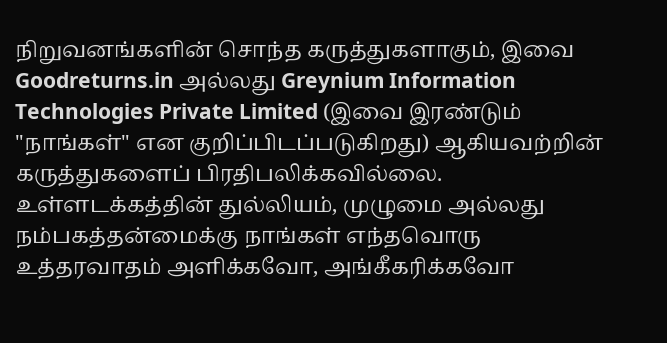நிறுவனங்களின் சொந்த கருத்துகளாகும், இவை Goodreturns.in அல்லது Greynium Information Technologies Private Limited (இவை இரண்டும் "நாங்கள்" என குறிப்பிடப்படுகிறது) ஆகியவற்றின் கருத்துகளைப் பிரதிபலிக்கவில்லை. உள்ளடக்கத்தின் துல்லியம், முழுமை அல்லது நம்பகத்தன்மைக்கு நாங்கள் எந்தவொரு உத்தரவாதம் அளிக்கவோ, அங்கீகரிக்கவோ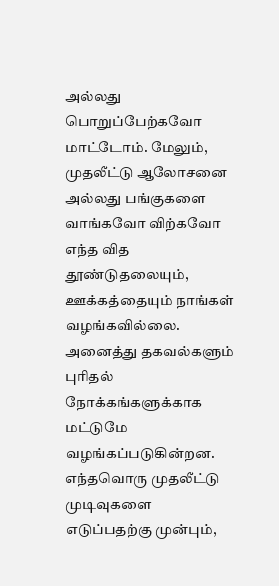அல்லது பொறுப்பேற்கவோ மாட்டோம். மேலும், முதலீட்டு ஆலோசனை அல்லது பங்குகளை வாங்கவோ விற்கவோ எந்த வித தூண்டுதலையும், ஊக்கத்தையும் நாங்கள் வழங்கவில்லை. அனைத்து தகவல்களும் புரிதல் நோக்கங்களுக்காக மட்டுமே வழங்கப்படுகின்றன. எந்தவொரு முதலீட்டு முடிவுகளை எடுப்பதற்கு முன்பும்,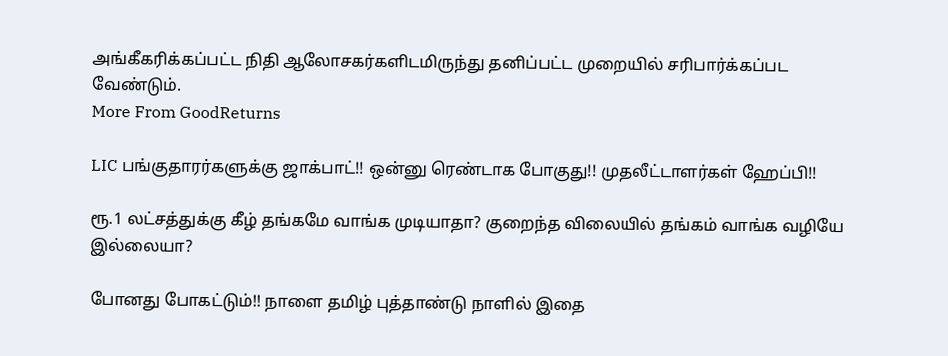அங்கீகரிக்கப்பட்ட நிதி ஆலோசகர்களிடமிருந்து தனிப்பட்ட முறையில் சரிபார்க்கப்பட வேண்டும்.
More From GoodReturns

LIC பங்குதாரர்களுக்கு ஜாக்பாட்!! ஒன்னு ரெண்டாக போகுது!! முதலீட்டாளர்கள் ஹேப்பி!!

ரூ.1 லட்சத்துக்கு கீழ் தங்கமே வாங்க முடியாதா? குறைந்த விலையில் தங்கம் வாங்க வழியே இல்லையா?

போனது போகட்டும்!! நாளை தமிழ் புத்தாண்டு நாளில் இதை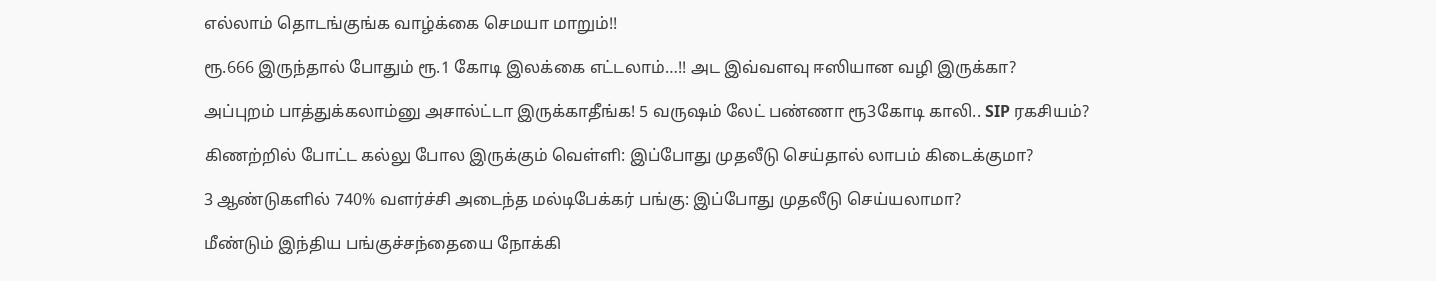எல்லாம் தொடங்குங்க வாழ்க்கை செமயா மாறும்!!

ரூ.666 இருந்தால் போதும் ரூ.1 கோடி இலக்கை எட்டலாம்…!! அட இவ்வளவு ஈஸியான வழி இருக்கா?

அப்புறம் பாத்துக்கலாம்னு அசால்ட்டா இருக்காதீங்க! 5 வருஷம் லேட் பண்ணா ரூ3கோடி காலி.. SIP ரகசியம்?

கிணற்றில் போட்ட கல்லு போல இருக்கும் வெள்ளி: இப்போது முதலீடு செய்தால் லாபம் கிடைக்குமா?

3 ஆண்டுகளில் 740% வளர்ச்சி அடைந்த மல்டிபேக்கர் பங்கு: இப்போது முதலீடு செய்யலாமா?

மீண்டும் இந்திய பங்குச்சந்தையை நோக்கி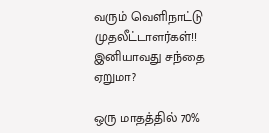வரும் வெளிநாட்டு முதலீட்டாளர்கள்!! இனியாவது சந்தை ஏறுமா?

ஒரு மாதத்தில் 70%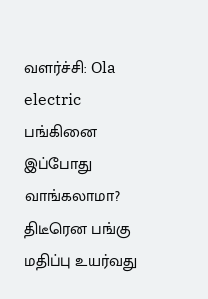வளர்ச்சி: Ola electric பங்கினை இப்போது வாங்கலாமா? திடீரென பங்கு மதிப்பு உயர்வது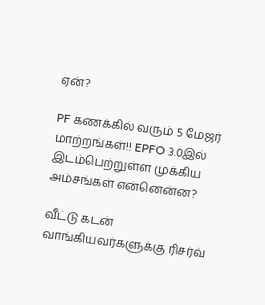ஏன்?

PF கணக்கில் வரும் 5 மேஜர் மாற்றங்கள்!! EPFO 3.0இல் இடம்பெற்றுள்ள முக்கிய அம்சங்கள் என்னென்ன?

வீட்டு கடன் வாங்கியவர்களுக்கு ரிசர்வ்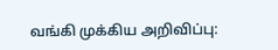வங்கி முக்கிய அறிவிப்பு: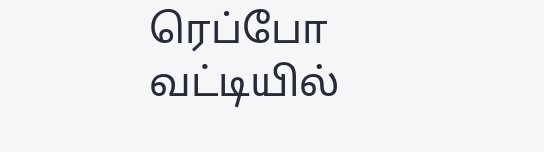ரெப்போ வட்டியில்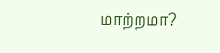மாற்றமா?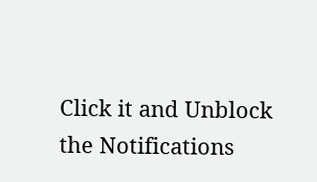Click it and Unblock the Notifications